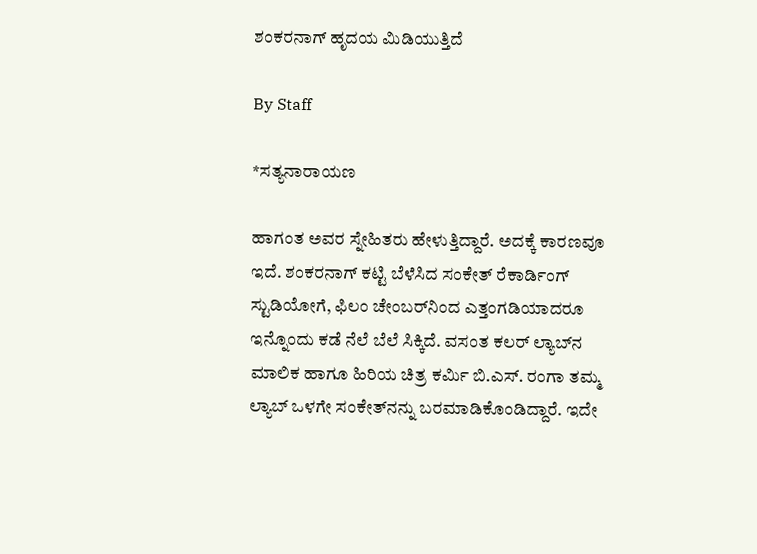ಶಂಕರನಾಗ್‌ ಹೃದಯ ಮಿಡಿಯುತ್ತಿದೆ

By Staff

*ಸತ್ಯನಾರಾಯಣ

ಹಾಗಂತ ಅವರ ಸ್ನೇಹಿತರು ಹೇಳುತ್ತಿದ್ದಾರೆ. ಅದಕ್ಕೆ ಕಾರಣವೂ ಇದೆ. ಶಂಕರನಾಗ್‌ ಕಟ್ಟಿ ಬೆಳೆಸಿದ ಸಂಕೇತ್‌ ರೆಕಾರ್ಡಿಂಗ್‌ ಸ್ಟುಡಿಯೋಗೆ, ಫಿಲಂ ಚೇಂಬರ್‌ನಿಂದ ಎತ್ತಂಗಡಿಯಾದರೂ ಇನ್ನೊಂದು ಕಡೆ ನೆಲೆ ಬೆಲೆ ಸಿಕ್ಕಿದೆ. ವಸಂತ ಕಲರ್‌ ಲ್ಯಾಬ್‌ನ ಮಾಲಿಕ ಹಾಗೂ ಹಿರಿಯ ಚಿತ್ರ ಕರ್ಮಿ ಬಿ.ಎಸ್‌. ರಂಗಾ ತಮ್ಮ ಲ್ಯಾಬ್‌ ಒಳಗೇ ಸಂಕೇತ್‌ನನ್ನು ಬರಮಾಡಿಕೊಂಡಿದ್ದಾರೆ. ಇದೇ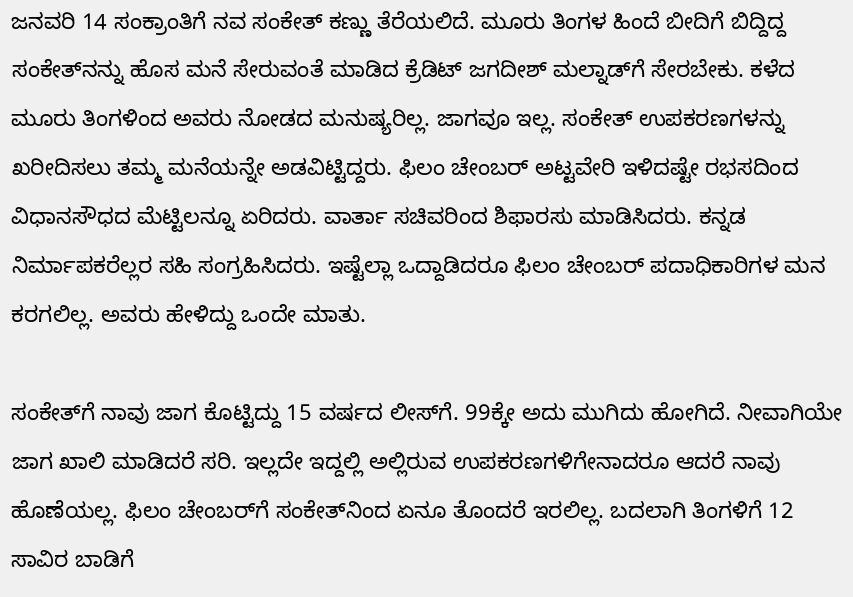ಜನವರಿ 14 ಸಂಕ್ರಾಂತಿಗೆ ನವ ಸಂಕೇತ್‌ ಕಣ್ಣು ತೆರೆಯಲಿದೆ. ಮೂರು ತಿಂಗಳ ಹಿಂದೆ ಬೀದಿಗೆ ಬಿದ್ದಿದ್ದ ಸಂಕೇತ್‌ನನ್ನು ಹೊಸ ಮನೆ ಸೇರುವಂತೆ ಮಾಡಿದ ಕ್ರೆಡಿಟ್‌ ಜಗದೀಶ್‌ ಮಲ್ನಾಡ್‌ಗೆ ಸೇರಬೇಕು. ಕಳೆದ ಮೂರು ತಿಂಗಳಿಂದ ಅವರು ನೋಡದ ಮನುಷ್ಯರಿಲ್ಲ. ಜಾಗವೂ ಇಲ್ಲ. ಸಂಕೇತ್‌ ಉಪಕರಣಗಳನ್ನು ಖರೀದಿಸಲು ತಮ್ಮ ಮನೆಯನ್ನೇ ಅಡವಿಟ್ಟಿದ್ದರು. ಫಿಲಂ ಚೇಂಬರ್‌ ಅಟ್ಟವೇರಿ ಇಳಿದಷ್ಟೇ ರಭಸದಿಂದ ವಿಧಾನಸೌಧದ ಮೆಟ್ಟಿಲನ್ನೂ ಏರಿದರು. ವಾರ್ತಾ ಸಚಿವರಿಂದ ಶಿಫಾರಸು ಮಾಡಿಸಿದರು. ಕನ್ನಡ ನಿರ್ಮಾಪಕರೆಲ್ಲರ ಸಹಿ ಸಂಗ್ರಹಿಸಿದರು. ಇಷ್ಟೆಲ್ಲಾ ಒದ್ದಾಡಿದರೂ ಫಿಲಂ ಚೇಂಬರ್‌ ಪದಾಧಿಕಾರಿಗಳ ಮನ ಕರಗಲಿಲ್ಲ. ಅವರು ಹೇಳಿದ್ದು ಒಂದೇ ಮಾತು.

ಸಂಕೇತ್‌ಗೆ ನಾವು ಜಾಗ ಕೊಟ್ಟಿದ್ದು 15 ವರ್ಷದ ಲೀಸ್‌ಗೆ. 99ಕ್ಕೇ ಅದು ಮುಗಿದು ಹೋಗಿದೆ. ನೀವಾಗಿಯೇ ಜಾಗ ಖಾಲಿ ಮಾಡಿದರೆ ಸರಿ. ಇಲ್ಲದೇ ಇದ್ದಲ್ಲಿ ಅಲ್ಲಿರುವ ಉಪಕರಣಗಳಿಗೇನಾದರೂ ಆದರೆ ನಾವು ಹೊಣೆಯಲ್ಲ. ಫಿಲಂ ಚೇಂಬರ್‌ಗೆ ಸಂಕೇತ್‌ನಿಂದ ಏನೂ ತೊಂದರೆ ಇರಲಿಲ್ಲ. ಬದಲಾಗಿ ತಿಂಗಳಿಗೆ 12 ಸಾವಿರ ಬಾಡಿಗೆ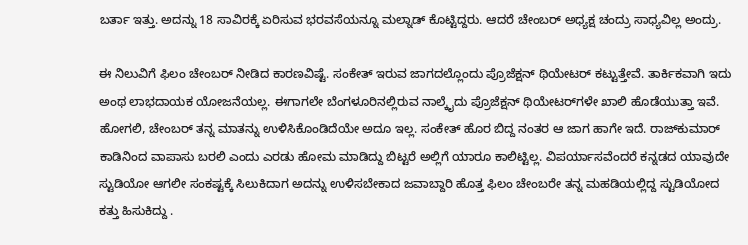ಬರ್ತಾ ಇತ್ತು. ಅದನ್ನು 18 ಸಾವಿರಕ್ಕೆ ಏರಿಸುವ ಭರವಸೆಯನ್ನೂ ಮಲ್ನಾಡ್‌ ಕೊಟ್ಟಿದ್ದರು. ಆದರೆ ಚೇಂಬರ್‌ ಅಧ್ಯಕ್ಷ ಚಂದ್ರು ಸಾಧ್ಯವಿಲ್ಲ ಅಂದ್ರು.

ಈ ನಿಲುವಿಗೆ ಫಿಲಂ ಚೇಂಬರ್‌ ನೀಡಿದ ಕಾರಣವಿಷ್ಟೆ. ಸಂಕೇತ್‌ ಇರುವ ಜಾಗದಲ್ಲೊಂದು ಪ್ರೊಜೆಕ್ಷನ್‌ ಥಿಯೇಟರ್‌ ಕಟ್ಟುತ್ತೇವೆ. ತಾರ್ಕಿಕವಾಗಿ ಇದು ಅಂಥ ಲಾಭದಾಯಕ ಯೋಜನೆಯಲ್ಲ. ಈಗಾಗಲೇ ಬೆಂಗಳೂರಿನಲ್ಲಿರುವ ನಾಲ್ಕೈದು ಪ್ರೊಜೆಕ್ಷನ್‌ ಥಿಯೇಟರ್‌ಗಳೇ ಖಾಲಿ ಹೊಡೆಯುತ್ತಾ ಇವೆ. ಹೋಗಲಿ, ಚೇಂಬರ್‌ ತನ್ನ ಮಾತನ್ನು ಉಳಿಸಿಕೊಂಡಿದೆಯೇ ಅದೂ ಇಲ್ಲ. ಸಂಕೇತ್‌ ಹೊರ ಬಿದ್ದ ನಂತರ ಆ ಜಾಗ ಹಾಗೇ ಇದೆ. ರಾಜ್‌ಕುಮಾರ್‌ ಕಾಡಿನಿಂದ ವಾಪಾಸು ಬರಲಿ ಎಂದು ಎರಡು ಹೋಮ ಮಾಡಿದ್ದು ಬಿಟ್ಟರೆ ಅಲ್ಲಿಗೆ ಯಾರೂ ಕಾಲಿಟ್ಟಿಲ್ಲ. ವಿಪರ್ಯಾಸವೆಂದರೆ ಕನ್ನಡದ ಯಾವುದೇ ಸ್ಟುಡಿಯೋ ಆಗಲೀ ಸಂಕಷ್ಟಕ್ಕೆ ಸಿಲುಕಿದಾಗ ಅದನ್ನು ಉಳಿಸಬೇಕಾದ ಜವಾಬ್ದಾರಿ ಹೊತ್ತ ಫಿಲಂ ಚೇಂಬರೇ ತನ್ನ ಮಹಡಿಯಲ್ಲಿದ್ದ ಸ್ಟುಡಿಯೋದ ಕತ್ತು ಹಿಸುಕಿದ್ದು .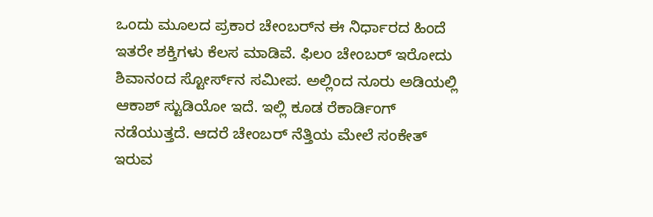ಒಂದು ಮೂಲದ ಪ್ರಕಾರ ಚೇಂಬರ್‌ನ ಈ ನಿರ್ಧಾರದ ಹಿಂದೆ ಇತರೇ ಶಕ್ತಿಗಳು ಕೆಲಸ ಮಾಡಿವೆ. ಫಿಲಂ ಚೇಂಬರ್‌ ಇರೋದು ಶಿವಾನಂದ ಸ್ಟೋರ್ಸ್‌ನ ಸಮೀಪ. ಅಲ್ಲಿಂದ ನೂರು ಅಡಿಯಲ್ಲಿ ಆಕಾಶ್‌ ಸ್ಟುಡಿಯೋ ಇದೆ. ಇಲ್ಲಿ ಕೂಡ ರೆಕಾರ್ಡಿಂಗ್‌ ನಡೆಯುತ್ತದೆ. ಆದರೆ ಚೇಂಬರ್‌ ನೆತ್ತಿಯ ಮೇಲೆ ಸಂಕೇತ್‌ ಇರುವ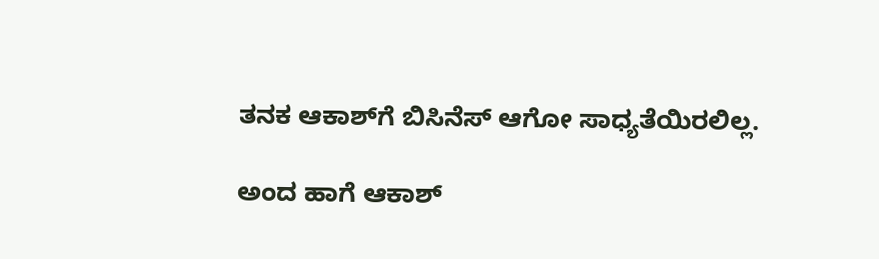ತನಕ ಆಕಾಶ್‌ಗೆ ಬಿಸಿನೆಸ್‌ ಆಗೋ ಸಾಧ್ಯತೆಯಿರಲಿಲ್ಲ.

ಅಂದ ಹಾಗೆ ಆಕಾಶ್‌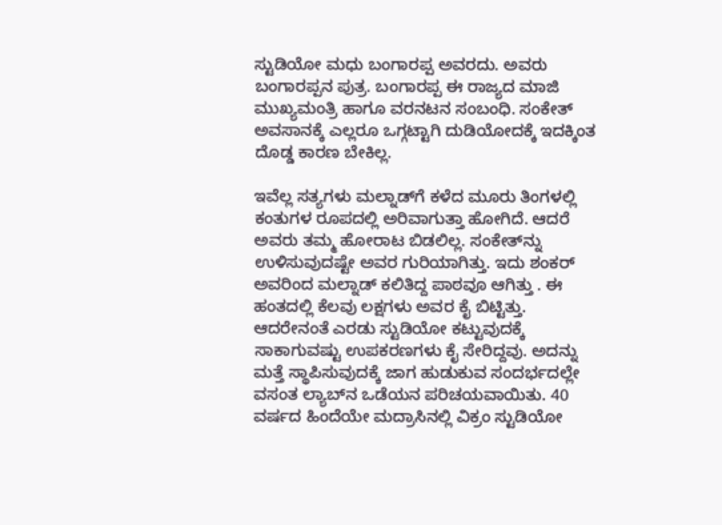ಸ್ಟುಡಿಯೋ ಮಧು ಬಂಗಾರಪ್ಪ ಅವರದು. ಅವರು ಬಂಗಾರಪ್ಪನ ಪುತ್ರ. ಬಂಗಾರಪ್ಪ ಈ ರಾಜ್ಯದ ಮಾಜಿ ಮುಖ್ಯಮಂತ್ರಿ ಹಾಗೂ ವರನಟನ ಸಂಬಂಧಿ. ಸಂಕೇತ್‌ ಅವಸಾನಕ್ಕೆ ಎಲ್ಲರೂ ಒಗ್ಗಟ್ಟಾಗಿ ದುಡಿಯೋದಕ್ಕೆ ಇದಕ್ಕಿಂತ ದೊಡ್ಡ ಕಾರಣ ಬೇಕಿಲ್ಲ.

ಇವೆಲ್ಲ ಸತ್ಯಗಳು ಮಲ್ನಾಡ್‌ಗೆ ಕಳೆದ ಮೂರು ತಿಂಗಳಲ್ಲಿ ಕಂತುಗಳ ರೂಪದಲ್ಲಿ ಅರಿವಾಗುತ್ತಾ ಹೋಗಿದೆ. ಆದರೆ ಅವರು ತಮ್ಮ ಹೋರಾಟ ಬಿಡಲಿಲ್ಲ. ಸಂಕೇತ್‌ನ್ನು ಉಳಿಸುವುದಷ್ಟೇ ಅವರ ಗುರಿಯಾಗಿತ್ತು. ಇದು ಶಂಕರ್‌ ಅವರಿಂದ ಮಲ್ನಾಡ್‌ ಕಲಿತಿದ್ದ ಪಾಠವೂ ಆಗಿತ್ತು . ಈ ಹಂತದಲ್ಲಿ ಕೆಲವು ಲಕ್ಷಗಳು ಅವರ ಕೈ ಬಿಟ್ಟಿತ್ತು. ಆದರೇನಂತೆ ಎರಡು ಸ್ಟುಡಿಯೋ ಕಟ್ಟುವುದಕ್ಕೆ ಸಾಕಾಗುವಷ್ಟು ಉಪಕರಣಗಳು ಕೈ ಸೇರಿದ್ದವು. ಅದನ್ನು ಮತ್ತೆ ಸ್ಥಾಪಿಸುವುದಕ್ಕೆ ಜಾಗ ಹುಡುಕುವ ಸಂದರ್ಭದಲ್ಲೇ ವಸಂತ ಲ್ಯಾಬ್‌ನ ಒಡೆಯನ ಪರಿಚಯವಾಯಿತು. 40 ವರ್ಷದ ಹಿಂದೆಯೇ ಮದ್ರಾಸಿನಲ್ಲಿ ವಿಕ್ರಂ ಸ್ಟುಡಿಯೋ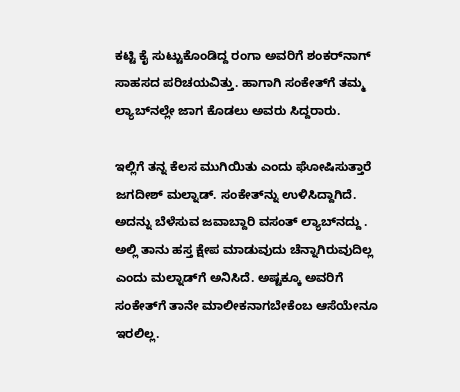ಕಟ್ಟಿ ಕೈ ಸುಟ್ಟುಕೊಂಡಿದ್ದ ರಂಗಾ ಅವರಿಗೆ ಶಂಕರ್‌ನಾಗ್‌ ಸಾಹಸದ ಪರಿಚಯವಿತ್ತು. ಹಾಗಾಗಿ ಸಂಕೇತ್‌ಗೆ ತಮ್ಮ ಲ್ಯಾಬ್‌ನಲ್ಲೇ ಜಾಗ ಕೊಡಲು ಅವರು ಸಿದ್ದರಾರು.

ಇಲ್ಲಿಗೆ ತನ್ನ ಕೆಲಸ ಮುಗಿಯಿತು ಎಂದು ಘೋಷಿಸುತ್ತಾರೆ ಜಗದೀಶ್‌ ಮಲ್ನಾಡ್‌. ಸಂಕೇತ್‌ನ್ನು ಉಳಿಸಿದ್ದಾಗಿದೆ. ಅದನ್ನು ಬೆಳೆಸುವ ಜವಾಬ್ದಾರಿ ವಸಂತ್‌ ಲ್ಯಾಬ್‌ನದ್ದು . ಅಲ್ಲಿ ತಾನು ಹಸ್ತ ಕ್ಷೇಪ ಮಾಡುವುದು ಚೆನ್ನಾಗಿರುವುದಿಲ್ಲ ಎಂದು ಮಲ್ನಾಡ್‌ಗೆ ಅನಿಸಿದೆ. ಅಷ್ಟಕ್ಕೂ ಅವರಿಗೆ ಸಂಕೇತ್‌ಗೆ ತಾನೇ ಮಾಲೀಕನಾಗಬೇಕೆಂಬ ಆಸೆಯೇನೂ ಇರಲಿಲ್ಲ.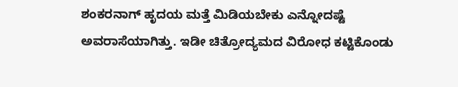ಶಂಕರನಾಗ್‌ ಹೃದಯ ಮತ್ತೆ ಮಿಡಿಯಬೇಕು ಎನ್ನೋದಷ್ಟೆ ಅವರಾಸೆಯಾಗಿತ್ತು. ಇಡೀ ಚಿತ್ರೋದ್ಯಮದ ವಿರೋಧ ಕಟ್ಟಿಕೊಂಡು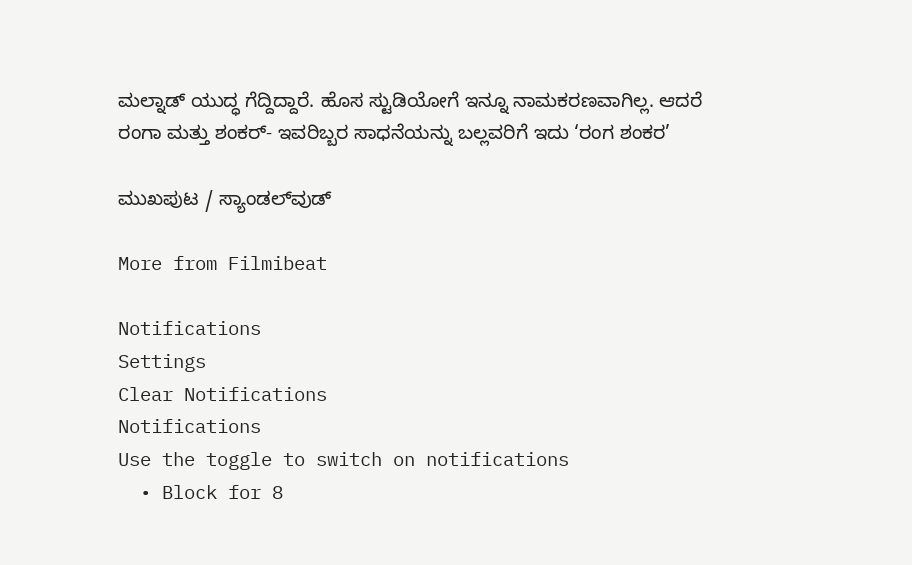ಮಲ್ನಾಡ್‌ ಯುದ್ಧ ಗೆದ್ದಿದ್ದಾರೆ. ಹೊಸ ಸ್ಟುಡಿಯೋಗೆ ಇನ್ನೂ ನಾಮಕರಣವಾಗಿಲ್ಲ. ಆದರೆ ರಂಗಾ ಮತ್ತು ಶಂಕರ್‌- ಇವರಿಬ್ಬರ ಸಾಧನೆಯನ್ನು ಬಲ್ಲವರಿಗೆ ಇದು ‘ರಂಗ ಶಂಕರ’

ಮುಖಪುಟ / ಸ್ಯಾಂಡಲ್‌ವುಡ್‌

More from Filmibeat

Notifications
Settings
Clear Notifications
Notifications
Use the toggle to switch on notifications
  • Block for 8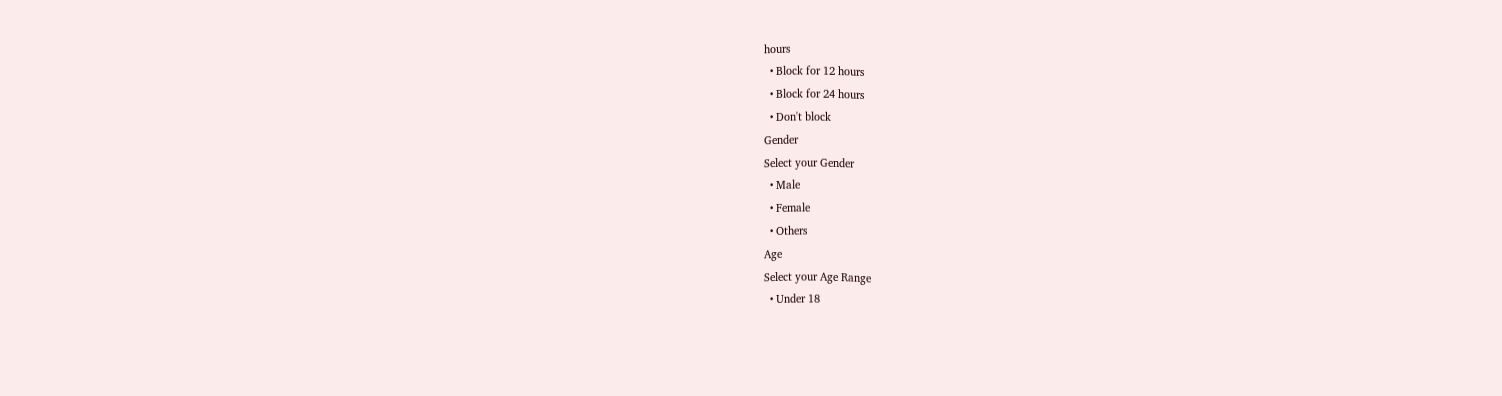hours
  • Block for 12 hours
  • Block for 24 hours
  • Don't block
Gender
Select your Gender
  • Male
  • Female
  • Others
Age
Select your Age Range
  • Under 18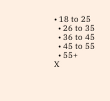• 18 to 25
  • 26 to 35
  • 36 to 45
  • 45 to 55
  • 55+
X